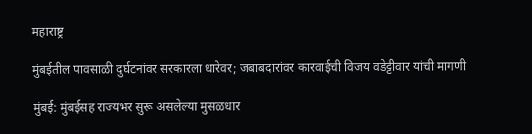महाराष्ट्र

मुंबईतील पावसाळी दुर्घटनांवर सरकारला धारेवर; जबाबदारांवर कारवाईची विजय वडेट्टीवार यांची मागणी

मुंबई: मुंबईसह राज्यभर सुरू असलेल्या मुसळधार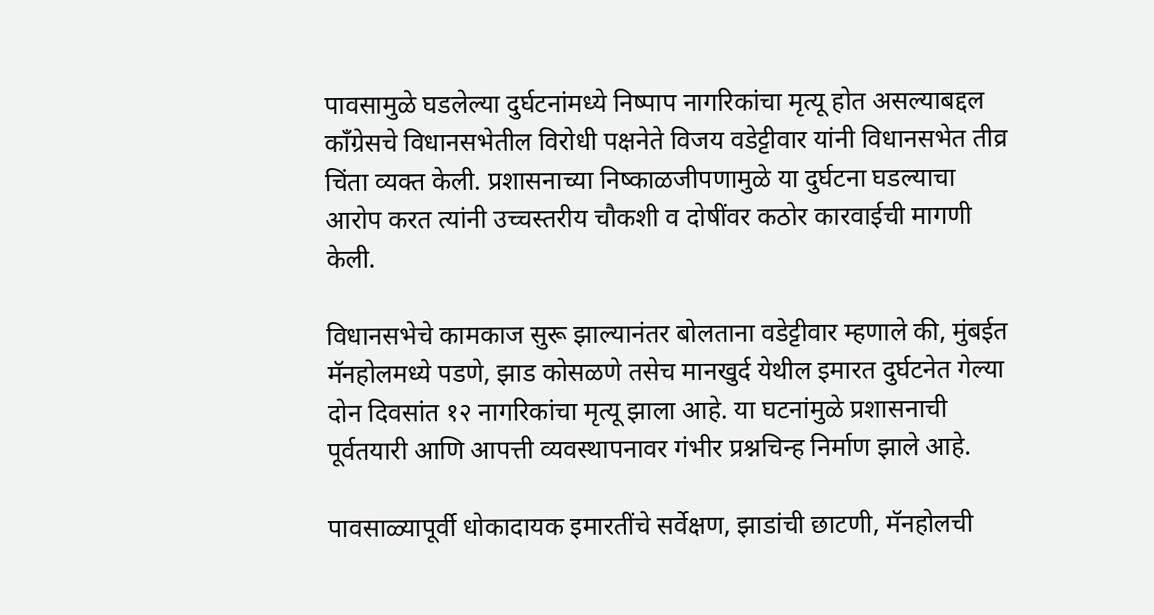पावसामुळे घडलेल्या दुर्घटनांमध्ये निष्पाप नागरिकांचा मृत्यू होत असल्याबद्दल काँग्रेसचे विधानसभेतील विरोधी पक्षनेते विजय वडेट्टीवार यांनी विधानसभेत तीव्र चिंता व्यक्त केली. प्रशासनाच्या निष्काळजीपणामुळे या दुर्घटना घडल्याचा आरोप करत त्यांनी उच्चस्तरीय चौकशी व दोषींवर कठोर कारवाईची मागणी केली.

विधानसभेचे कामकाज सुरू झाल्यानंतर बोलताना वडेट्टीवार म्हणाले की, मुंबईत मॅनहोलमध्ये पडणे, झाड कोसळणे तसेच मानखुर्द येथील इमारत दुर्घटनेत गेल्या दोन दिवसांत १२ नागरिकांचा मृत्यू झाला आहे. या घटनांमुळे प्रशासनाची पूर्वतयारी आणि आपत्ती व्यवस्थापनावर गंभीर प्रश्नचिन्ह निर्माण झाले आहे.

पावसाळ्यापूर्वी धोकादायक इमारतींचे सर्वेक्षण, झाडांची छाटणी, मॅनहोलची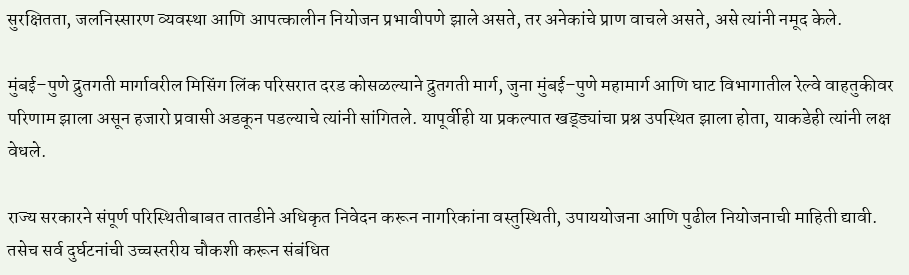सुरक्षितता, जलनिस्सारण व्यवस्था आणि आपत्कालीन नियोजन प्रभावीपणे झाले असते, तर अनेकांचे प्राण वाचले असते, असे त्यांनी नमूद केले.

मुंबई–पुणे द्रुतगती मार्गावरील मिसिंग लिंक परिसरात दरड कोसळल्याने द्रुतगती मार्ग, जुना मुंबई–पुणे महामार्ग आणि घाट विभागातील रेल्वे वाहतुकीवर परिणाम झाला असून हजारो प्रवासी अडकून पडल्याचे त्यांनी सांगितले. यापूर्वीही या प्रकल्पात खड्ड्यांचा प्रश्न उपस्थित झाला होता, याकडेही त्यांनी लक्ष वेधले.

राज्य सरकारने संपूर्ण परिस्थितीबाबत तातडीने अधिकृत निवेदन करून नागरिकांना वस्तुस्थिती, उपाययोजना आणि पुढील नियोजनाची माहिती द्यावी. तसेच सर्व दुर्घटनांची उच्चस्तरीय चौकशी करून संबंधित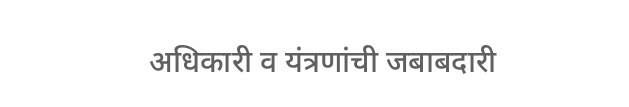अधिकारी व यंत्रणांची जबाबदारी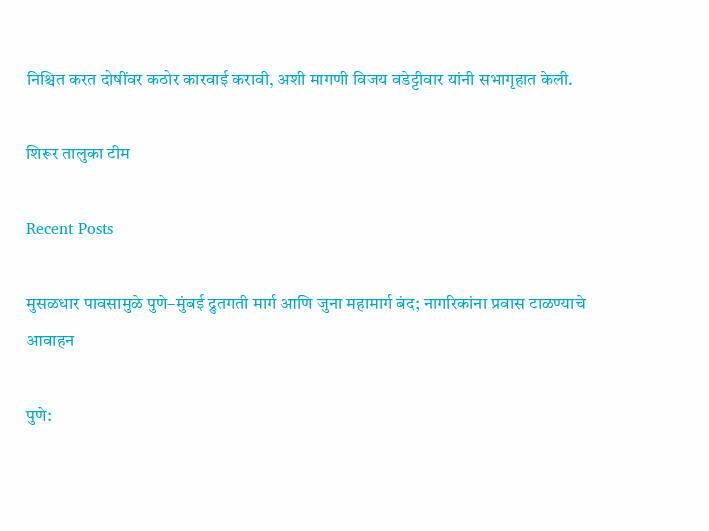निश्चित करत दोषींवर कठोर कारवाई करावी, अशी मागणी विजय वडेट्टीवार यांनी सभागृहात केली.

शिरूर तालुका टीम

Recent Posts

मुसळधार पावसामुळे पुणे–मुंबई द्रुतगती मार्ग आणि जुना महामार्ग बंद; नागरिकांना प्रवास टाळण्याचे आवाहन

पुणे: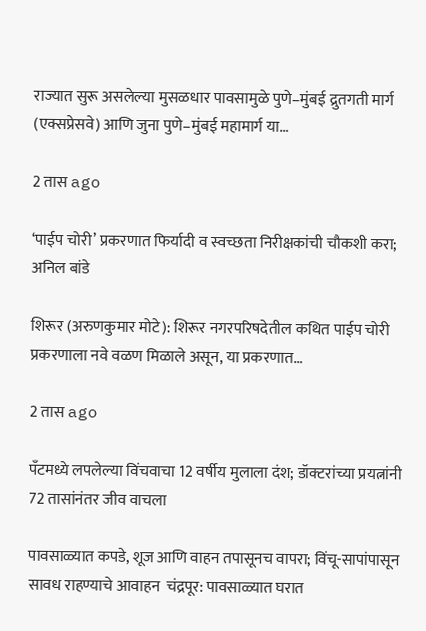राज्यात सुरू असलेल्या मुसळधार पावसामुळे पुणे–मुंबई द्रुतगती मार्ग (एक्सप्रेसवे) आणि जुना पुणे–मुंबई महामार्ग या…

2 तास ago

‘पाईप चोरी’ प्रकरणात फिर्यादी व स्वच्छता निरीक्षकांची चौकशी करा; अनिल बांडे

शिरूर (अरुणकुमार मोटे): शिरूर नगरपरिषदेतील कथित पाईप चोरी प्रकरणाला नवे वळण मिळाले असून, या प्रकरणात…

2 तास ago

पँटमध्ये लपलेल्या विंचवाचा 12 वर्षीय मुलाला दंश; डॉक्टरांच्या प्रयत्नांनी 72 तासांनंतर जीव वाचला

पावसाळ्यात कपडे, शूज आणि वाहन तपासूनच वापरा; विंचू-सापांपासून सावध राहण्याचे आवाहन  चंद्रपूर: पावसाळ्यात घरात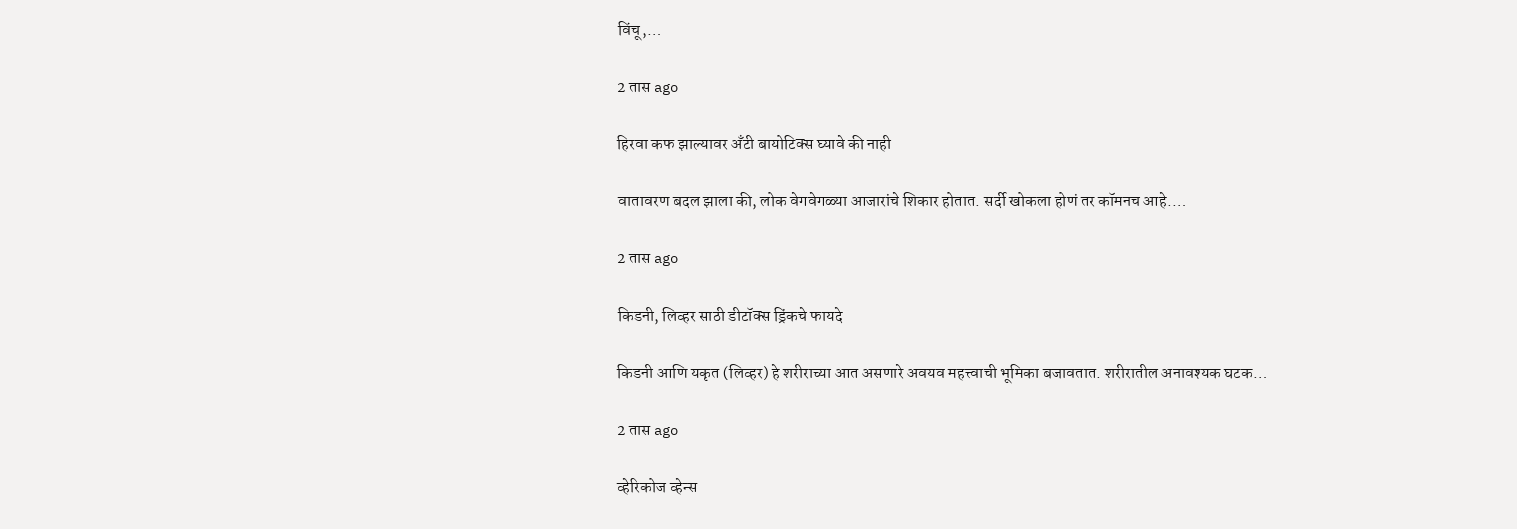विंचू,…

2 तास ago

हिरवा कफ झाल्यावर अ‍ॅंटी बायोटिक्स घ्यावे की नाही

वातावरण बदल झाला की, लोक वेगवेगळ्या आजारांचे शिकार होतात. सर्दी खोकला होणं तर कॉमनच आहे.…

2 तास ago

किडनी, लिव्हर साठी डीटॉक्स ड्रिंकचे फायदे

किडनी आणि यकृत (लिव्हर) हे शरीराच्या आत असणारे अवयव महत्त्वाची भूमिका बजावतात. शरीरातील अनावश्यक घटक…

2 तास ago

व्हेरिकोज व्हेन्स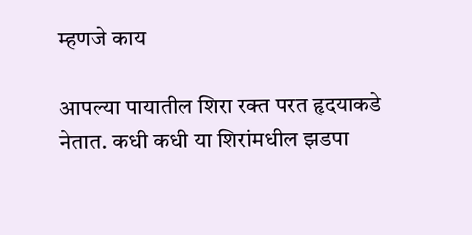म्हणजे काय

आपल्या पायातील शिरा रक्त परत हृदयाकडे नेतात. कधी कधी या शिरांमधील झडपा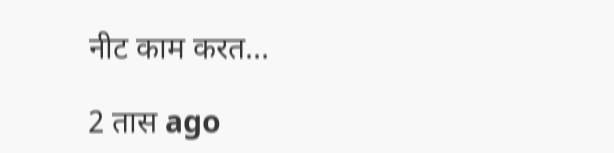नीट काम करत…

2 तास ago